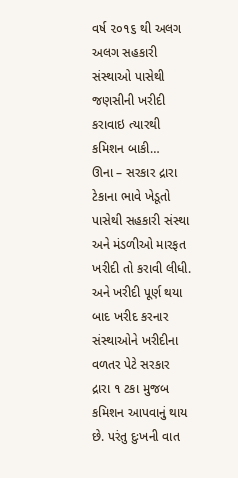વર્ષ ૨૦૧૬ થી અલગ અલગ સહકારી સંસ્થાઓ પાસેથી જણસીની ખરીદી કરાવાઇ ત્યારથી કમિશન બાકી…
ઊના – સરકાર દ્રારા ટેકાના ભાવે ખેડૂતો પાસેથી સહકારી સંસ્થા અને મંડળીઓ મારફત ખરીદી તો કરાવી લીધી. અને ખરીદી પૂર્ણ થયા બાદ ખરીદ કરનાર સંસ્થાઓને ખરીદીના વળતર પેટે સરકાર દ્રારા ૧ ટકા મુજબ કમિશન આપવાનું થાય છે. પરંતુ દુઃખની વાત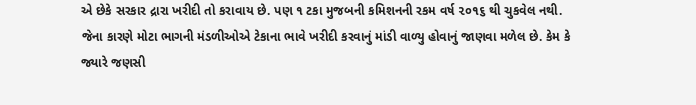એ છેકે સરકાર દ્રારા ખરીદી તો કરાવાય છે. પણ ૧ ટકા મુજબની કમિશનની રકમ વર્ષ ૨૦૧૬ થી ચુકવેલ નથી. જેના કારણે મોટા ભાગની મંડળીઓએ ટેકાના ભાવે ખરીદી કરવાનું માંડી વાળ્યુ હોવાનું જાણવા મળેલ છે. કેમ કે જ્યારે જણસી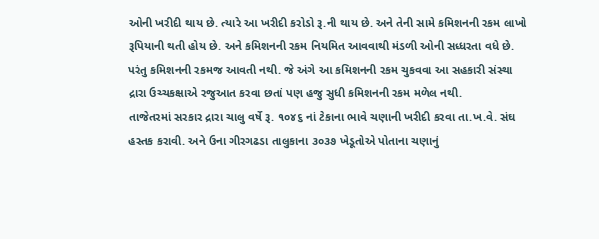ઓની ખરીદી થાય છે. ત્યારે આ ખરીદી કરોડો રૂ.ની થાય છે. અને તેની સામે કમિશનની રકમ લાખો રૂપિયાની થતી હોય છે. અને કમિશનની રકમ નિયમિત આવવાથી મંડળી ઓની સધ્ધરતા વધે છે. પરંતુ કમિશનની રકમજ આવતી નથી. જે અંગે આ કમિશનની રકમ ચુકવવા આ સહકારી સંસ્થા દ્રારા ઉચ્ચકક્ષાએ રજુઆત કરવા છતાં પણ હજુ સુધી કમિશનની રકમ મળેલ નથી.
તાજેતરમાં સરકાર દ્રારા ચાલુ વર્ષે રૂ. ૧૦૪૬ નાં ટેકાના ભાવે ચણાની ખરીદી કરવા તા.ખ.વે. સંઘ હસ્તક કરાવી. અને ઉના ગીરગઢડા તાલુકાના ૩૦૩૭ ખેડૂતોએ પોતાના ચણાનું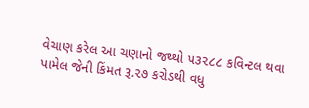વેચાણ કરેલ આ ચણાનો જથ્થો ૫૩૨૮૮ કવિન્ટલ થવા પામેલ જેની કિંમત રૂ.૨૭ કરોડથી વધુ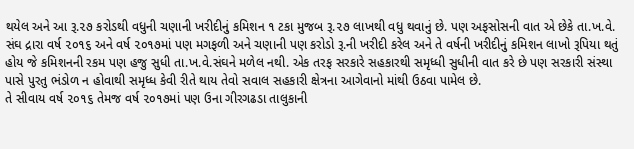થયેલ અને આ રૂ.૨૭ કરોડથી વધુની ચણાની ખરીદીનું કમિશન ૧ ટકા મુજબ રૂ.૨૭ લાખથી વધુ થવાનું છે. પણ અફસોસની વાત એ છેકે તા.ખ.વે. સંઘ દ્રારા વર્ષ ૨૦૧૬ અને વર્ષ ૨૦૧૭માં પણ મગફળી અને ચણાની પણ કરોડો રૂ.ની ખરીદી કરેલ અને તે વર્ષની ખરીદીનું કમિશન લાખો રૂપિયા થતું હોય જે કમિશનની રકમ પણ હજુ સુધી તા.ખ.વે.સંઘને મળેલ નથી. એક તરફ સરકારે સહકારથી સમૃધ્ધી સુધીની વાત કરે છે પણ સરકારી સંસ્થા પાસે પુરતુ ભંડોળ ન હોવાથી સમૃધ્ધ કેવી રીતે થાય તેવો સવાલ સહકારી ક્ષેત્રના આગેવાનો માંથી ઉઠવા પામેલ છે.
તે સીવાય વર્ષ ૨૦૧૬ તેમજ વર્ષ ૨૦૧૭માં પણ ઉના ગીરગઢડા તાલુકાની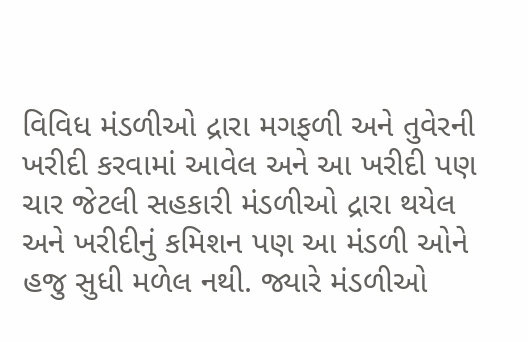વિવિધ મંડળીઓ દ્રારા મગફળી અને તુવેરની ખરીદી કરવામાં આવેલ અને આ ખરીદી પણ ચાર જેટલી સહકારી મંડળીઓ દ્રારા થયેલ અને ખરીદીનું કમિશન પણ આ મંડળી ઓને હજુ સુધી મળેલ નથી. જ્યારે મંડળીઓ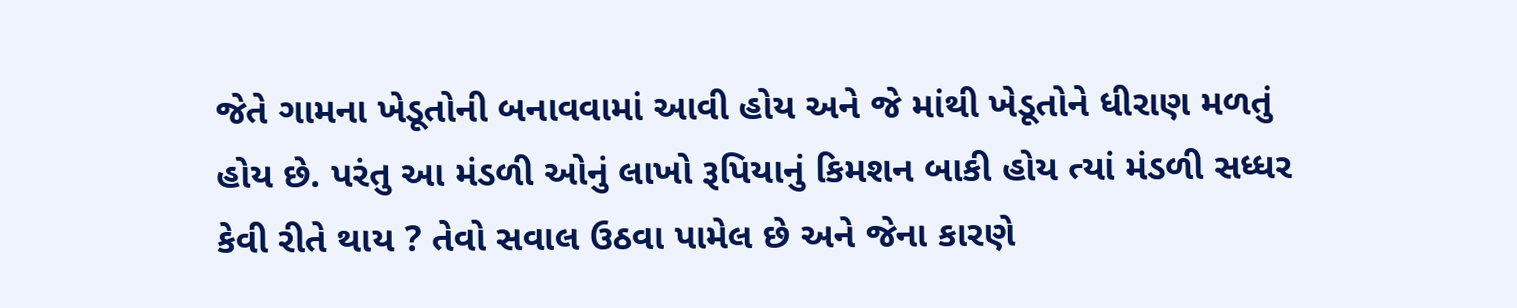જેતે ગામના ખેડૂતોની બનાવવામાં આવી હોય અને જે માંથી ખેડૂતોને ધીરાણ મળતું હોય છે. પરંતુ આ મંડળી ઓનું લાખો રૂપિયાનું કિમશન બાકી હોય ત્યાં મંડળી સધ્ધર કેવી રીતે થાય ? તેવો સવાલ ઉઠવા પામેલ છે અને જેના કારણે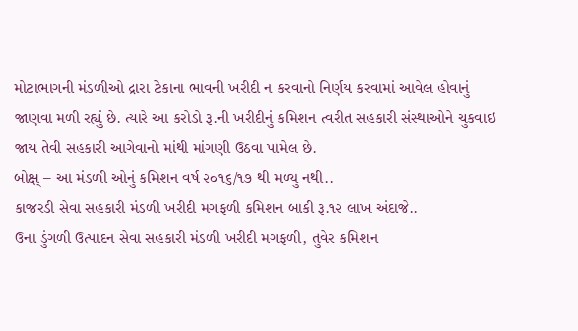મોટાભાગની મંડળીઓ દ્રારા ટેકાના ભાવની ખરીદી ન કરવાનો નિર્ણય કરવામાં આવેલ હોવાનું જાણવા મળી રહ્યું છે. ત્યારે આ કરોડો રૂ.ની ખરીદીનું કમિશન ત્વરીત સહકારી સંસ્થાઓને ચુકવાઇ જાય તેવી સહકારી આગેવાનો માંથી માંગણી ઉઠવા પામેલ છે.
બોક્ષ્ – આ મંડળી ઓનું કમિશન વર્ષ ૨૦૧૬/૧૭ થી મળ્યુ નથી..
કાજરડી સેવા સહકારી મંડળી ખરીદી મગફળી કમિશન બાકી રૂ.૧૨ લાખ અંદાજે..
ઉના ડુંગળી ઉત્પાદન સેવા સહકારી મંડળી ખરીદી મગફળી, તુવેર કમિશન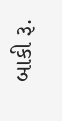બાકી રૂ.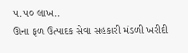૫.૫૦ લાખ..
ઊના ફળ ઉત્પાદક સેવા સહકારી મંડળી ખરીદી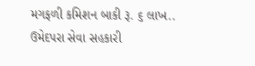મગફળી કમિશન બાકી રૂ. ૬ લાખ..
ઉમેદપરા સેવા સહકારી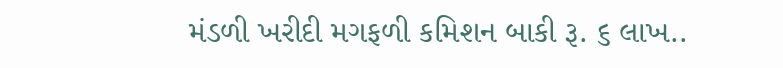મંડળી ખરીદી મગફળી કમિશન બાકી રૂ. ૬ લાખ..